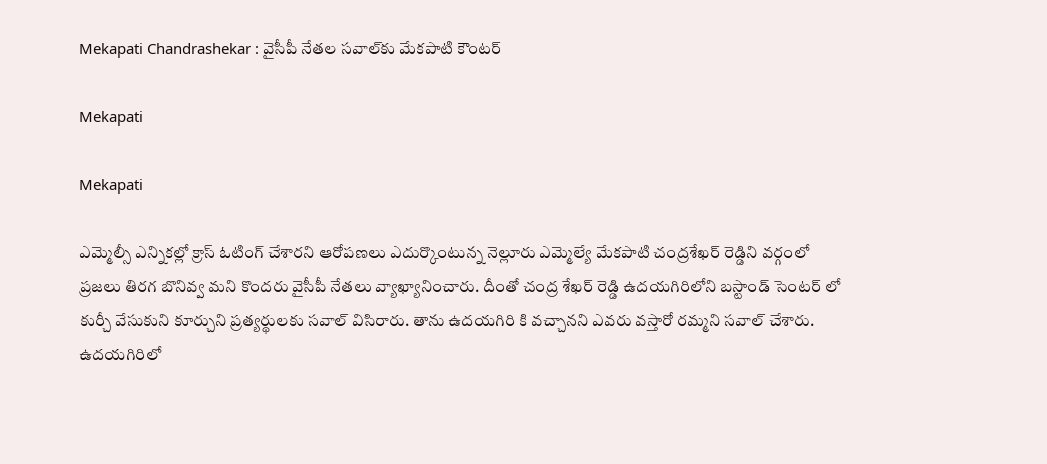Mekapati Chandrashekar : వైసీపీ నేతల సవాల్‌కు మేకపాటి కౌంటర్

Mekapati

Mekapati

ఎమ్మెల్సీ ఎన్నికల్లో క్రాస్ ఓటింగ్ చేశారని ఆరోపణలు ఎదుర్కొంటున్న నెల్లూరు ఎమ్మెల్యే మేకపాటి చంద్రశేఖర్ రెడ్డిని వర్గంలో ప్రజలు తిరగ బొనివ్వ మని కొందరు వైసీపీ నేతలు వ్యాఖ్యానించారు. దీంతో చంద్ర శేఖర్ రెడ్డి ఉదయగిరిలోని బస్టాండ్ సెంటర్ లో కుర్చీ వేసుకుని కూర్చుని ప్రత్యర్థులకు సవాల్ విసిరారు. తాను ఉదయగిరి కి వచ్చానని ఎవరు వస్తారో రమ్మని సవాల్ చేశారు. ఉదయగిరిలో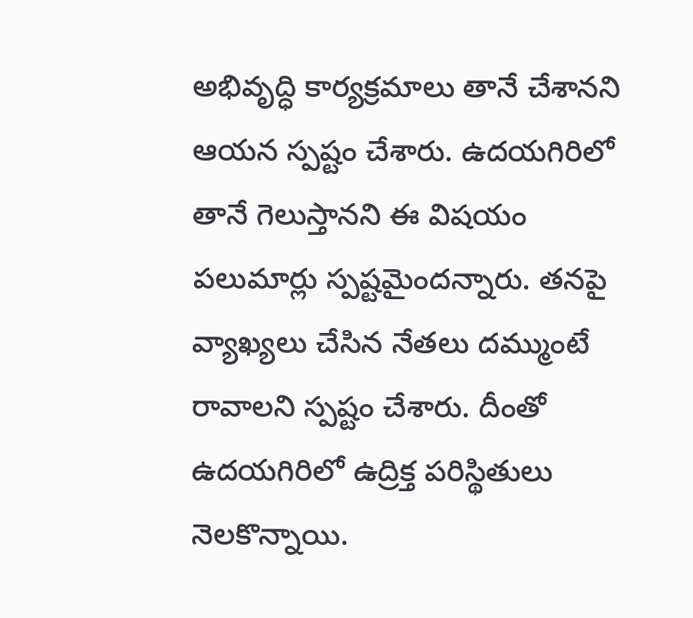అభివృద్ధి కార్యక్రమాలు తానే చేశానని ఆయన స్పష్టం చేశారు. ఉదయగిరిలో తానే గెలుస్తానని ఈ విషయం పలుమార్లు స్పష్టమైందన్నారు. తనపై వ్యాఖ్యలు చేసిన నేతలు దమ్ముంటే రావాలని స్పష్టం చేశారు. దీంతో ఉదయగిరిలో ఉద్రిక్త పరిస్థితులు నెలకొన్నాయి.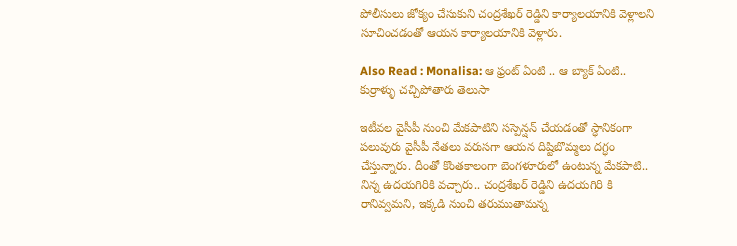పోలీసులు జోక్యం చేసుకుని చంద్రశేఖర్ రెడ్డిని కార్యాలయానికి వెళ్లాలని సూచించడంతో ఆయన కార్యాలయానికి వెళ్లారు.

Also Read : Monalisa: ఆ ఫ్రంట్ ఏంటి .. ఆ బ్యాక్ ఏంటి.. కుర్రాళ్ళు చచ్చిపోతారు తెలుసా

ఇటీవల వైసీపీ నుంచి మేకపాటిని సస్పెన్షన్ చేయడంతో స్ధానికంగా పలువురు వైసీపీ నేతలు వరుసగా ఆయన దిష్టిబొమ్మలు దగ్ధం చేస్తున్నారు. దీంతో కొంతకాలంగా బెంగళూరులో ఉంటున్న మేకపాటి.. నిన్న ఉదయగిరికి వచ్చారు.. చంద్రశేఖర్ రెడ్డిని ఉదయగిరి కి రానివ్వమని, ఇక్కడి నుంచి తరుముతామన్న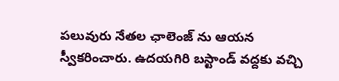పలువురు నేతల ఛాలెంజ్ ను ఆయన స్వీకరించారు. ఉదయగిరి బస్టాండ్ వద్దకు వచ్చి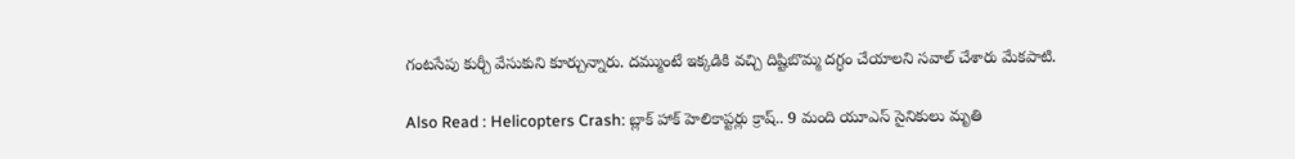గంటసేపు కుర్చీ వేసుకుని కూర్చున్నారు. దమ్ముంటే ఇక్కడికి వచ్చి దిష్టిబొమ్మ దగ్ధం చేయాలని సవాల్ చేశారు మేకపాటి.

Also Read : Helicopters Crash: బ్లాక్ హాక్ హెలికాప్టర్లు క్రాష్.. 9 మంది యూఎస్ సైనికులు మృతి